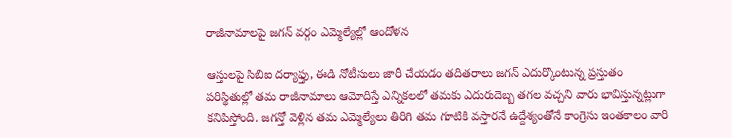రాజీనామాలపై జగన్ వర్గం ఎమ్మెల్యేల్లో ఆందోళన

ఆస్తులపై సిబిఐ దర్యాఫ్తు, ఈడి నోటీసులు జారీ చేయడం తదితరాలు జగన్ ఎదుర్కొంటున్న ప్రస్తుతం పరిస్థితుల్లో తమ రాజీనామాలు ఆమోదిస్తే ఎన్నికలలో తమకు ఎదురుదెబ్బ తగల వచ్చని వారు భావిస్తున్నట్లుగా కనిపిస్తోంది. జగన్తో వెళ్లిన తమ ఎమ్మెల్యేలు తిరిగి తమ గూటికి వస్తారనే ఉద్దేశ్యంతోనే కాంగ్రెసు ఇంతకాలం వారి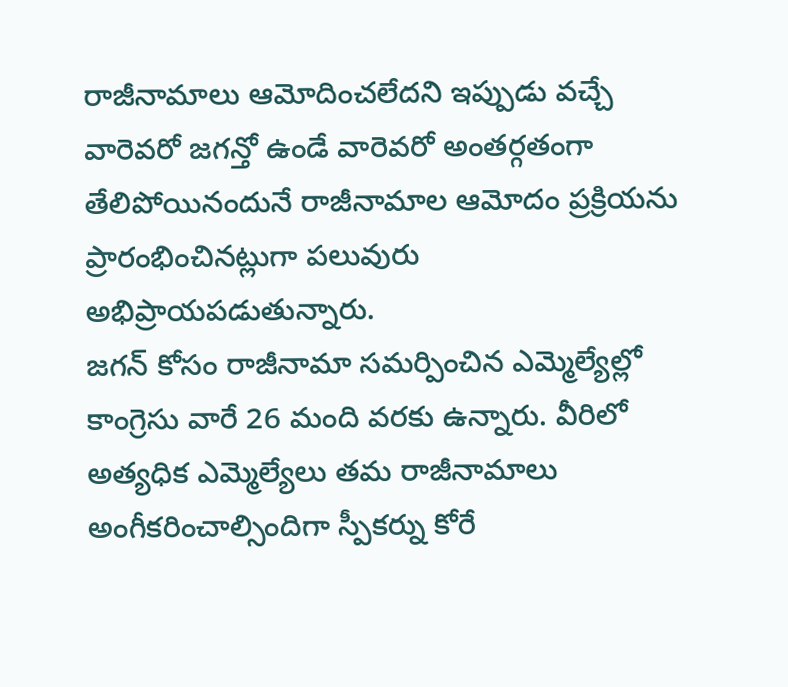రాజీనామాలు ఆమోదించలేదని ఇప్పుడు వచ్చే వారెవరో జగన్తో ఉండే వారెవరో అంతర్గతంగా తేలిపోయినందునే రాజీనామాల ఆమోదం ప్రక్రియను ప్రారంభించినట్లుగా పలువురు అభిప్రాయపడుతున్నారు.
జగన్ కోసం రాజీనామా సమర్పించిన ఎమ్మెల్యేల్లో కాంగ్రెసు వారే 26 మంది వరకు ఉన్నారు. వీరిలో అత్యధిక ఎమ్మెల్యేలు తమ రాజీనామాలు అంగీకరించాల్సిందిగా స్పీకర్ను కోరే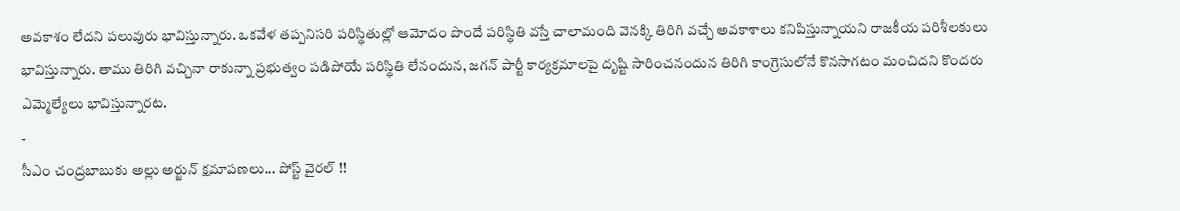అవకాశం లేదని పలువురు భావిస్తున్నారు. ఒకవేళ తప్పనిసరి పరిస్థితుల్లో ఆమోదం పొందే పరిస్థితి వస్తే చాలామంది వెనక్కి తిరిగి వచ్చే అవకాశాలు కనిపిస్తున్నాయని రాజకీయ పరిశీలకులు భావిస్తున్నారు. తాము తిరిగి వచ్చినా రాకున్నా ప్రభుత్వం పడిపోయే పరిస్థితి లేనందున, జగన్ పార్టీ కార్యక్రమాలపై దృష్టి సారించనందున తిరిగి కాంగ్రెసులోనే కొనసాగటం మంచిదని కొందరు ఎమ్మెల్యేలు భావిస్తున్నారట.
-
సీఎం చంద్రబాబుకు అల్లు అర్జున్ క్షమాపణలు... పోస్ట్ వైరల్ !!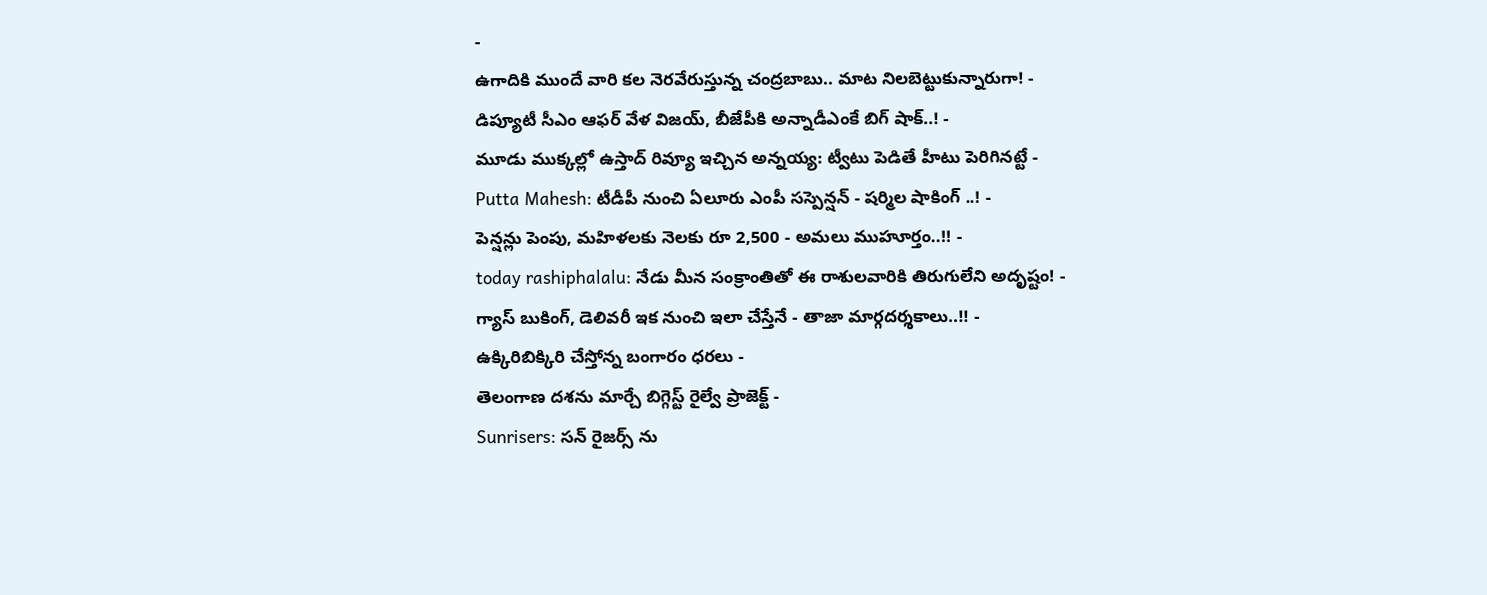-
ఉగాదికి ముందే వారి కల నెరవేరుస్తున్న చంద్రబాబు.. మాట నిలబెట్టుకున్నారుగా! -
డిప్యూటీ సీఎం ఆఫర్ వేళ విజయ్, బీజేపీకి అన్నాడీఎంకే బిగ్ షాక్..! -
మూడు ముక్కల్లో ఉస్తాద్ రివ్యూ ఇచ్చిన అన్నయ్య: ట్వీటు పెడితే హీటు పెరిగినట్టే -
Putta Mahesh: టీడీపీ నుంచి ఏలూరు ఎంపీ సస్పెన్షన్ - షర్మిల షాకింగ్ ..! -
పెన్షన్లు పెంపు, మహిళలకు నెలకు రూ 2,500 - అమలు ముహూర్తం..!! -
today rashiphalalu: నేడు మీన సంక్రాంతితో ఈ రాశులవారికి తిరుగులేని అదృష్టం! -
గ్యాస్ బుకింగ్, డెలివరీ ఇక నుంచి ఇలా చేస్తేనే - తాజా మార్గదర్శకాలు..!! -
ఉక్కిరిబిక్కిరి చేస్తోన్న బంగారం ధరలు -
తెలంగాణ దశను మార్చే బిగ్గెస్ట్ రైల్వే ప్రాజెక్ట్ -
Sunrisers: సన్ రైజర్స్ ను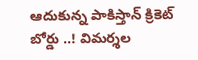ఆదుకున్న పాకిస్తాన్ క్రికెట్ బోర్డు ..! విమర్శల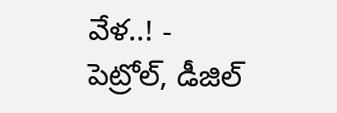వేళ..! -
పెట్రోల్, డీజిల్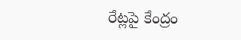రేట్లపై కేంద్రం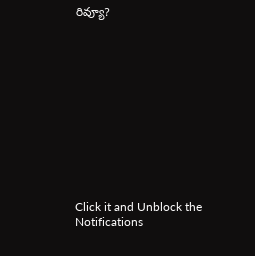రివ్యూ?












Click it and Unblock the Notifications